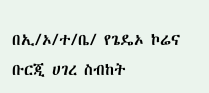በኢ/ኦ/ተ/ቤ/ የጌዴኦ ኮሬና ቡርጂ ሀገረ ስብከት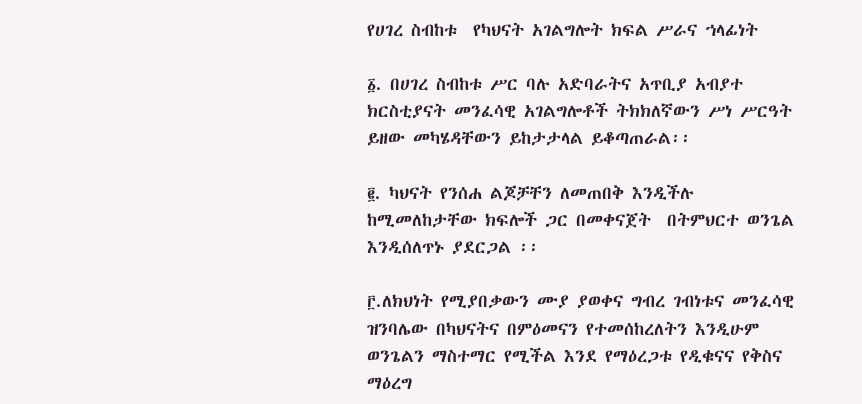የሀገረ ስብከቱ  የካህናት አገልግሎት ክፍል ሥራና ኀላፊነት

፩. በሀገረ ስብከቱ ሥር ባሉ አድባራትና አጥቢያ አብያተ ክርስቲያናት መንፈሳዊ አገልግሎቶች ትክክለኛውን ሥነ ሥርዓት ይዘው መካሄዳቸውን ይከታታላል ይቆጣጠራል፡፡

፪. ካህናት የንሰሐ ልጆቻቸን ለመጠበቅ እንዲችሉ ከሚመለከታቸው ክፍሎች ጋር በመቀናጀት  በትምህርተ ወንጌል እንዲሰለጥኑ ያደርጋል ፡፡

፫.ለክህነት የሚያበቃውን ሙያ ያወቀና ግብረ ገብነቱና መንፈሳዊ ዝንባሌው በካህናትና በምዕመናን የተመሰከረለትን እንዲሁም ወንጌልን ማስተማር የሚችል እንደ የማዕረጋቱ የዲቁናና የቅስና ማዕረግ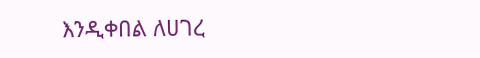እንዲቀበል ለሀገረ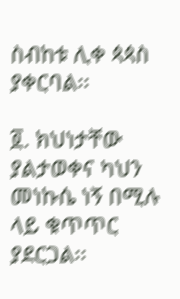ስብከቱ ሊቀ ጳጳስ ያቀርባል፡፡

፬. ክህነታቸው ያልታወቀና ካህን መነኩሴ ነኝ በሚሉ ላይ ቁጥጥር ያደርጋል፡፡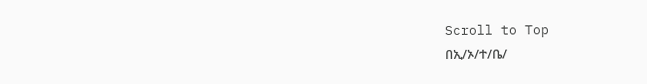Scroll to Top
በኢ/ኦ/ተ/ቤ/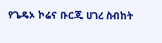የጌዴኦ ኮሬና ቡርጂ ሀገረ ስብከት